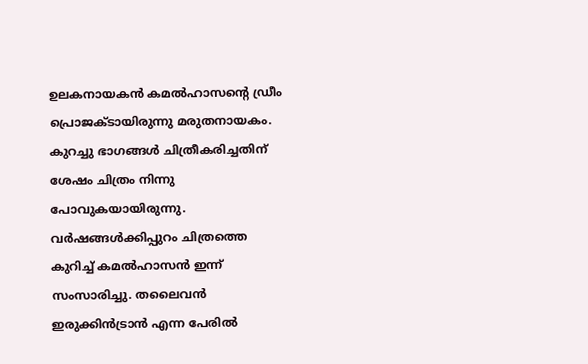ഉലകനായകന്‍ കമല്‍ഹാസന്റെ ഡ്രീം പ്രൊജക്ടായിരുന്നു മരുതനായകം. കുറച്ചു ഭാഗങ്ങള്‍ ചിത്രീകരിച്ചതിന് ശേഷം ചിത്രം നിന്നു പോവുകയായിരുന്നു. വര്‍ഷങ്ങള്‍ക്കിപ്പുറം ചിത്രത്തെ കുറിച്ച് കമല്‍ഹാസന്‍ ഇന്ന് സംസാരിച്ചു. തലൈവന്‍ ഇരുക്കിന്‍ട്രാന്‍ എന്ന പേരില്‍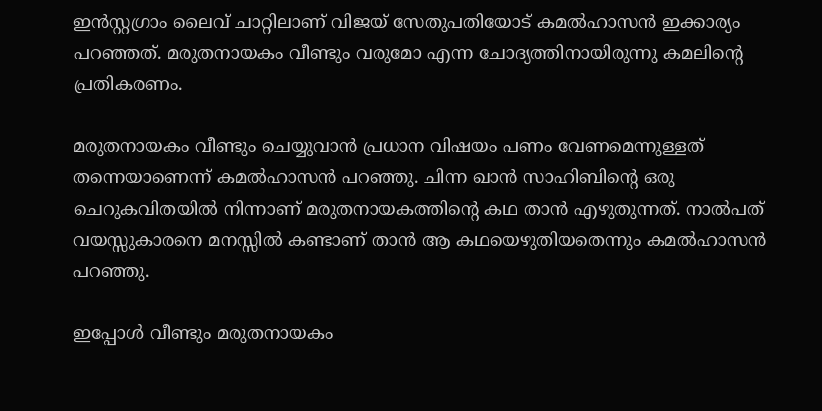ഇന്‍സ്റ്റഗ്രാം ലൈവ് ചാറ്റിലാണ് വിജയ് സേതുപതിയോട് കമല്‍ഹാസന്‍ ഇക്കാര്യം പറഞ്ഞത്. മരുതനായകം വീണ്ടും വരുമോ എന്ന ചോദ്യത്തിനായിരുന്നു കമലിന്റെ പ്രതികരണം.

മരുതനായകം വീണ്ടും ചെയ്യുവാന്‍ പ്രധാന വിഷയം പണം വേണമെന്നുള്ളത് തന്നെയാണെന്ന് കമല്‍ഹാസന്‍ പറഞ്ഞു. ചിന്ന ഖാന്‍ സാഹിബിന്റെ ഒരു ചെറുകവിതയില്‍ നിന്നാണ് മരുതനായകത്തിന്റെ കഥ താന്‍ എഴുതുന്നത്. നാല്‍പത് വയസ്സുകാരനെ മനസ്സില്‍ കണ്ടാണ് താന്‍ ആ കഥയെഴുതിയതെന്നും കമല്‍ഹാസന്‍ പറഞ്ഞു.

ഇപ്പോള്‍ വീണ്ടും മരുതനായകം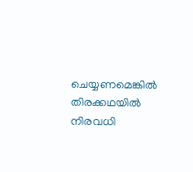ചെയ്യണമെങ്കില്‍ തിരക്കഥയില്‍ നിരവധി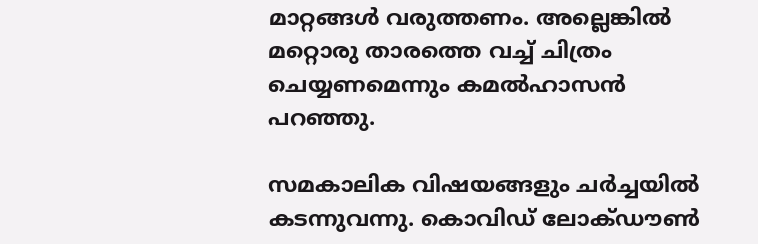മാറ്റങ്ങള്‍ വരുത്തണം. അല്ലെങ്കില്‍ മറ്റൊരു താരത്തെ വച്ച് ചിത്രം ചെയ്യണമെന്നും കമല്‍ഹാസന്‍ പറഞ്ഞു.

സമകാലിക വിഷയങ്ങളും ചര്‍ച്ചയില്‍ കടന്നുവന്നു. കൊവിഡ് ലോക്ഡൗണ്‍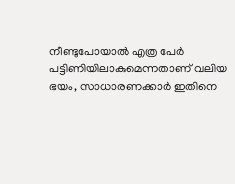നീണ്ടുപോയാല്‍ എത്ര പേര്‍ പട്ടിണിയിലാകുമെന്നതാണ് വലിയ ഭയം, സാധാരണക്കാര്‍ ഇതിനെ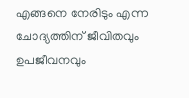എങ്ങനെ നേരിടും എന്ന ചോദ്യത്തിന് ജീവിതവും ഉപജീവനവും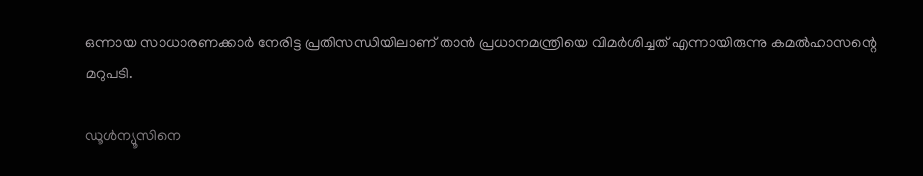ഒന്നായ സാധാരണക്കാര്‍ നേരിട്ട പ്രതിസന്ധിയിലാണ് താന്‍ പ്രധാനമന്ത്രിയെ വിമര്‍ശിച്ചത് എന്നായിരുന്നു കമല്‍ഹാസന്റെ മറുപടി.

ഡൂള്‍ന്യൂസിനെ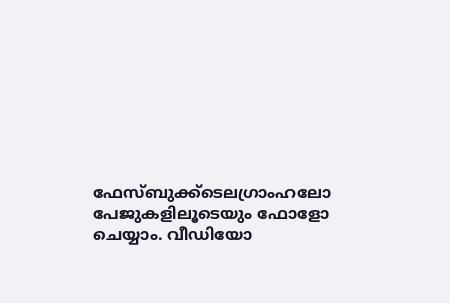ഫേസ്ബുക്ക്ടെലഗ്രാംഹലോ പേജുകളിലൂടെയും ഫോളോ ചെയ്യാം. വീഡിയോ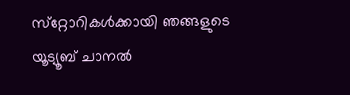സ്‌റ്റോറികള്‍ക്കായി ഞങ്ങളുടെ യൂട്യൂബ് ചാനല്‍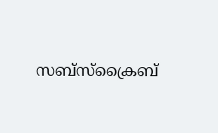സബ്‌സ്‌ക്രൈബ്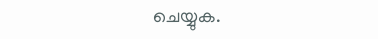ചെയ്യുക.